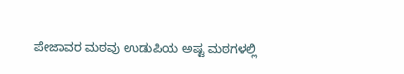ಪೇಜಾವರ ಮಠವು ಉಡುಪಿಯ ಅಷ್ಟ ಮಠಗಳಲ್ಲಿ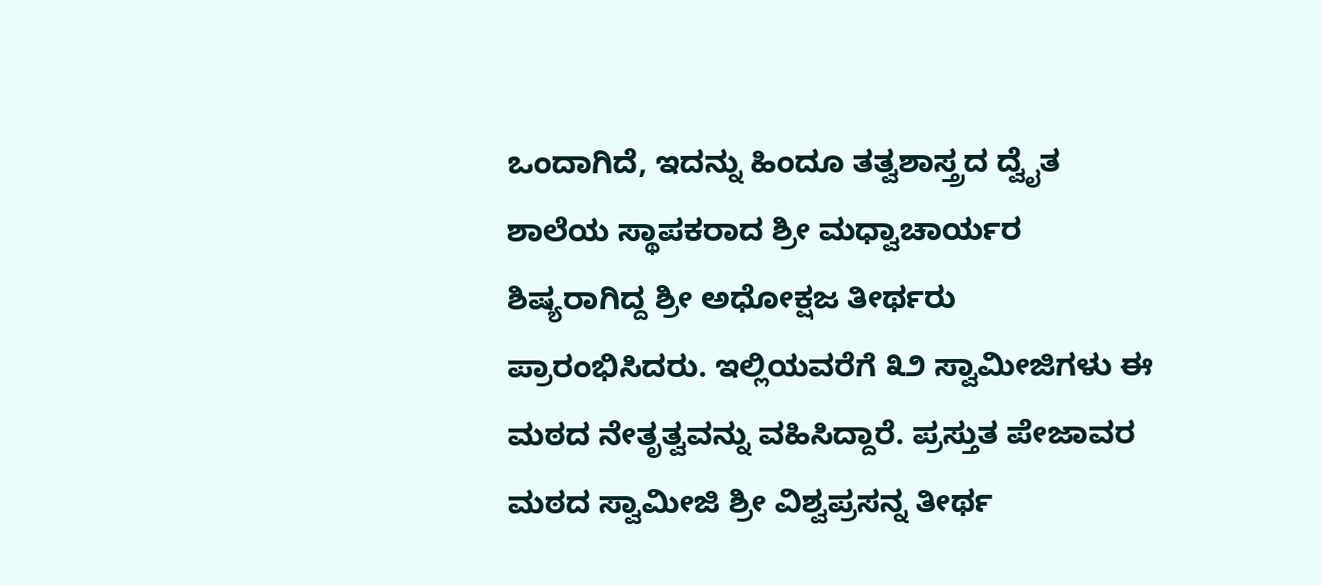ಒಂದಾಗಿದೆ, ಇದನ್ನು ಹಿಂದೂ ತತ್ವಶಾಸ್ತ್ರದ ದ್ವೈತ ಶಾಲೆಯ ಸ್ಥಾಪಕರಾದ ಶ್ರೀ ಮಧ್ವಾಚಾರ್ಯರ ಶಿಷ್ಯರಾಗಿದ್ದ ಶ್ರೀ ಅಧೋಕ್ಷಜ ತೀರ್ಥರು ಪ್ರಾರಂಭಿಸಿದರು. ಇಲ್ಲಿಯವರೆಗೆ ೩೨ ಸ್ವಾಮೀಜಿಗಳು ಈ ಮಠದ ನೇತೃತ್ವವನ್ನು ವಹಿಸಿದ್ದಾರೆ. ಪ್ರಸ್ತುತ ಪೇಜಾವರ ಮಠದ ಸ್ವಾಮೀಜಿ ಶ್ರೀ ವಿಶ್ವಪ್ರಸನ್ನ ತೀರ್ಥ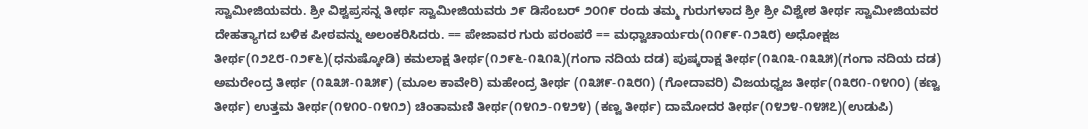ಸ್ವಾಮೀಜಿಯವರು. ಶ್ರೀ ವಿಶ್ವಪ್ರಸನ್ನ ತೀರ್ಥ ಸ್ವಾಮೀಜಿಯವರು ೨೯ ಡಿಸೆಂಬರ್ ೨೦೧೯ ರಂದು ತಮ್ಮ ಗುರುಗಳಾದ ಶ್ರೀ ಶ್ರೀ ವಿಶ್ವೇಶ ತೀರ್ಥ ಸ್ವಾಮೀಜಿಯವರ ದೇಹತ್ಯಾಗದ ಬಳಿಕ ಪೀಠವನ್ನು ಅಲಂಕರಿಸಿದರು. == ಪೇಜಾವರ ಗುರು ಪರಂಪರೆ == ಮಧ್ವಾಚಾರ್ಯರು(೧೧೯೯-೧೨೩೮) ಅಧೋಕ್ಷಜ ತೀರ್ಥ(೧೨೭೮-೧೨೯೬)(ಧನುಷ್ಕೋಡಿ) ಕಮಲಾಕ್ಷ ತೀರ್ಥ(೧೨೯೬-೧೩೧೩)(ಗಂಗಾ ನದಿಯ ದಡ) ಪುಷ್ಕರಾಕ್ಷ ತೀರ್ಥ(೧೩೧೩-೧೩೩೫)(ಗಂಗಾ ನದಿಯ ದಡ) ಅಮರೇಂದ್ರ ತೀರ್ಥ (೧೩೩೫-೧೩೫೯) (ಮೂಲ ಕಾವೇರಿ) ಮಹೇಂದ್ರ ತೀರ್ಥ (೧೩೫೯-೧೩೮೧) (ಗೋದಾವರಿ) ವಿಜಯಧ್ವಜ ತೀರ್ಥ(೧೩೮೧-೧೪೧೦) (ಕಣ್ವ ತೀರ್ಥ) ಉತ್ತಮ ತೀರ್ಥ(೧೪೧೦-೧೪೧೨) ಚಿಂತಾಮಣಿ ತೀರ್ಥ(೧೪೧೨-೧೪೨೪) (ಕಣ್ವ ತೀರ್ಥ) ದಾಮೋದರ ತೀರ್ಥ(೧೪೨೪-೧೪೫೭)(ಉಡುಪಿ)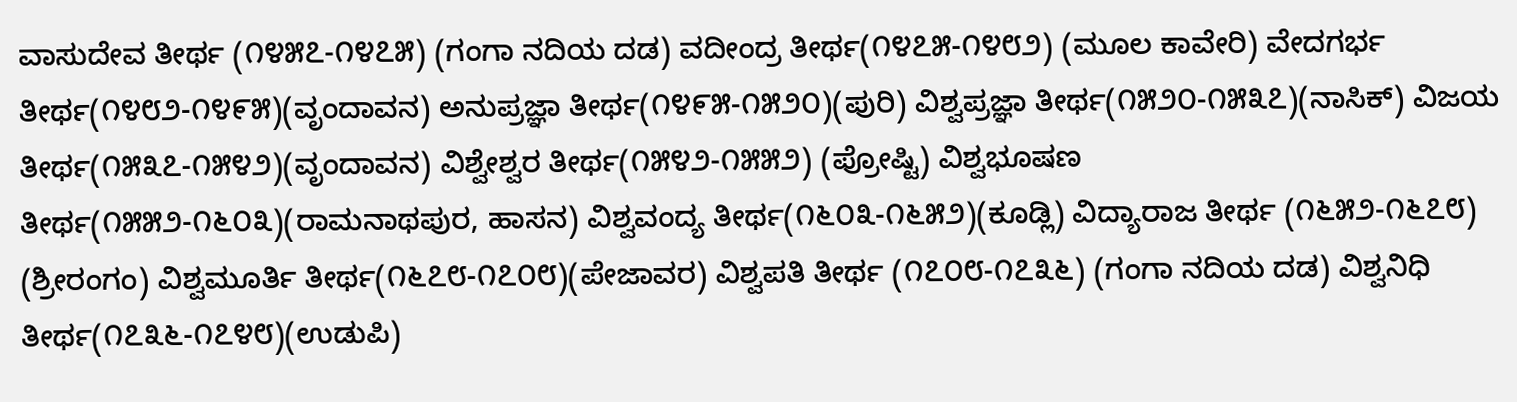ವಾಸುದೇವ ತೀರ್ಥ (೧೪೫೭-೧೪೭೫) (ಗಂಗಾ ನದಿಯ ದಡ) ವದೀಂದ್ರ ತೀರ್ಥ(೧೪೭೫-೧೪೮೨) (ಮೂಲ ಕಾವೇರಿ) ವೇದಗರ್ಭ ತೀರ್ಥ(೧೪೮೨-೧೪೯೫)(ವೃಂದಾವನ) ಅನುಪ್ರಜ್ಞಾ ತೀರ್ಥ(೧೪೯೫-೧೫೨೦)(ಪುರಿ) ವಿಶ್ವಪ್ರಜ್ಞಾ ತೀರ್ಥ(೧೫೨೦-೧೫೩೭)(ನಾಸಿಕ್) ವಿಜಯ ತೀರ್ಥ(೧೫೩೭-೧೫೪೨)(ವೃಂದಾವನ) ವಿಶ್ವೇಶ್ವರ ತೀರ್ಥ(೧೫೪೨-೧೫೫೨) (ಪ್ರೋಷ್ಟಿ) ವಿಶ್ವಭೂಷಣ ತೀರ್ಥ(೧೫೫೨-೧೬೦೩)(ರಾಮನಾಥಪುರ, ಹಾಸನ) ವಿಶ್ವವಂದ್ಯ ತೀರ್ಥ(೧೬೦೩-೧೬೫೨)(ಕೂಡ್ಲಿ) ವಿದ್ಯಾರಾಜ ತೀರ್ಥ (೧೬೫೨-೧೬೭೮) (ಶ್ರೀರಂಗಂ) ವಿಶ್ವಮೂರ್ತಿ ತೀರ್ಥ(೧೬೭೮-೧೭೦೮)(ಪೇಜಾವರ) ವಿಶ್ವಪತಿ ತೀರ್ಥ (೧೭೦೮-೧೭೩೬) (ಗಂಗಾ ನದಿಯ ದಡ) ವಿಶ್ವನಿಧಿ ತೀರ್ಥ(೧೭೩೬-೧೭೪೮)(ಉಡುಪಿ)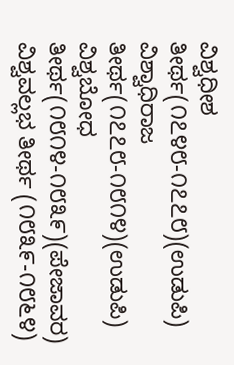ವಿಶ್ವಧೀಶ ತೀರ್ಥ(೧೭೪೮-೧೭೭೮)(ಉಡುಪಿ) ವಿಶ್ವಾಧಿರಾಜ ತೀರ್ಥ(೧೭೭೮-೧೮೧೪)(ಉಡುಪಿ) ವಿಶ್ವಬೋಧ ತೀರ್ಥ(೧೮೧೪-೧೮೩೯)(ಪೇಜಾವರ) ವಿಶ್ವವಲ್ಲಭ ತೀರ್ಥ (೧೮೩೯-೧೮೬೪)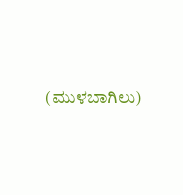(ಮುಳಬಾಗಿಲು)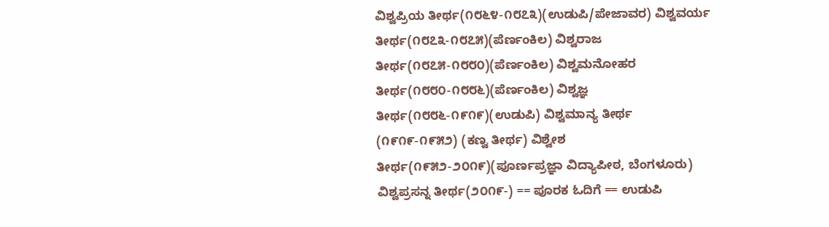ವಿಶ್ವಪ್ರಿಯ ತೀರ್ಥ(೧೮೬೪-೧೮೭೩)(ಉಡುಪಿ/ಪೇಜಾವರ) ವಿಶ್ವವರ್ಯ ತೀರ್ಥ(೧೮೭೩-೧೮೭೫)(ಪೆರ್ಣಂಕಿಲ) ವಿಶ್ವರಾಜ ತೀರ್ಥ(೧೮೭೫-೧೮೮೦)(ಪೆರ್ಣಂಕಿಲ) ವಿಶ್ವಮನೋಹರ ತೀರ್ಥ(೧೮೮೦-೧೮೮೬)(ಪೆರ್ಣಂಕಿಲ) ವಿಶ್ವಜ್ಞ ತೀರ್ಥ(೧೮೮೬-೧೯೧೯)(ಉಡುಪಿ) ವಿಶ್ವಮಾನ್ಯ ತೀರ್ಥ (೧೯೧೯-೧೯೫೨) (ಕಣ್ವ ತೀರ್ಥ) ವಿಶ್ವೇಶ ತೀರ್ಥ(೧೯೫೨-೨೦೧೯)(ಪೂರ್ಣಪ್ರಜ್ಞಾ ವಿದ್ಯಾಪೀಠ, ಬೆಂಗಳೂರು) ವಿಶ್ವಪ್ರಸನ್ನ ತೀರ್ಥ(೨೦೧೯-) == ಪೂರಕ ಓದಿಗೆ == ಉಡುಪಿ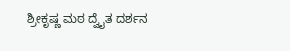ಶ್ರೀಕೃಷ್ಣ ಮಠ ದ್ವೈತ ದರ್ಶನ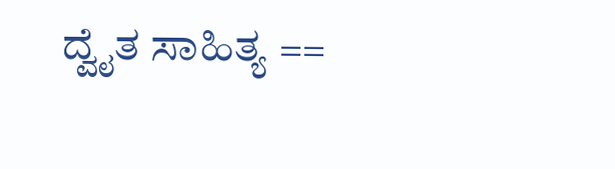ದ್ವೈತ ಸಾಹಿತ್ಯ ==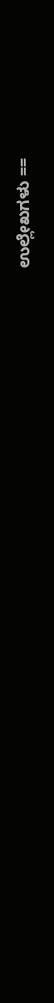ಉಲ್ಲೇಖಗಳು ==